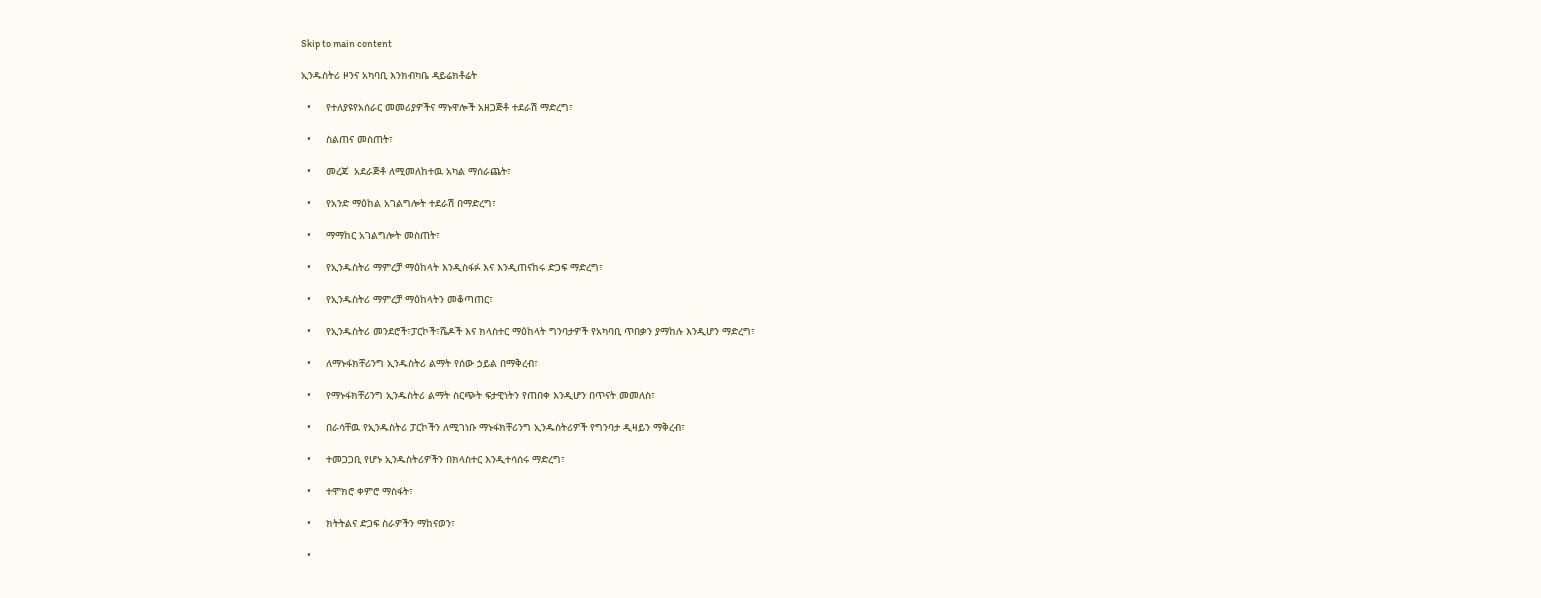Skip to main content

ኢንዱስትሪ ዞንና አካባቢ እንክብካቤ ዳይሬክቶሬት

  •     የተለያዩየአሰራር መመሪያዎችና ማኑዋሎች አዘጋጅቶ ተደራሽ ማድረግ፣

  •     ስልጠና መስጠት፣

  •     መረጃ  አደራጅቶ ለሚመለከተዉ አካል ማሰራጨት፣

  •     የአንድ ማዕከል አገልግሎት ተደራሽ በማድረግ፣

  •     ማማከር አገልግሎት መስጠት፣

  •     የኢንዱስትሪ ማምረቻ ማዕከላት እንዲስፋፉ እና እንዲጠናከሩ ድጋፍ ማድረግ፣

  •     የኢንዱስትሪ ማምረቻ ማዕከላትን መቆጣጠር፣

  •     የኢንዱስትሪ መንደሮች፣ፓርኮች፣ሼዶች እና ክላስተር ማዕከላት ግንባታዎች የአካባቢ ጥበቃን ያማከሉ እንዲሆን ማድረግ፣

  •     ለማኑፋክቸሪንግ ኢንዱስትሪ ልማት የሰው ኃይል በማቅረብ፣

  •     የማኑፋክቸሪንግ ኢንዱስትሪ ልማት ስርጭት ፍታዊነትን የጠበቀ እንዲሆን በጥናት መመለስ፣

  •     በራሳቸዉ የኢንዱስትሪ ፓርኮችን ለሚገነቡ ማኑፋክቸሪንግ ኢንዱስትሪዎች የግንባታ ዲዛይን ማቅረብ፣

  •     ተመጋጋቢ የሆኑ ኢንዱስትሪዎችን በክላስተር እንዲተሳሰሩ ማድረግ፣

  •     ተሞክሮ ቀምሮ ማስፋት፣

  •     ክትትልና ድጋፍ ስራዎችን ማከናወን፣

  •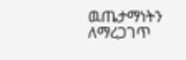ዉጤታማነትን ለማረጋገጥ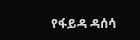የፋይዳ ዳሰሳ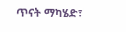ጥናት ማካሄድ፣